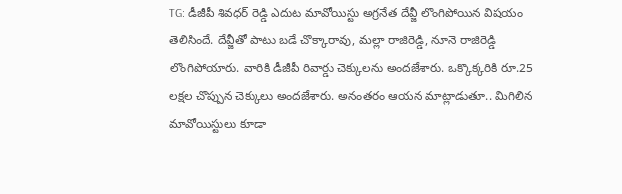TG: డీజీపీ శివధర్ రెడ్డి ఎదుట మావోయిస్టు అగ్రనేత దేవ్జీ లొంగిపోయిన విషయం తెలిసిందే. దేవ్జీతో పాటు బడే చొక్కారావు, మల్లా రాజిరెడ్డి, నూనె రాజిరెడ్డి లొంగిపోయారు. వారికి డీజీపీ రివార్డు చెక్కులను అందజేశారు. ఒక్కొక్కరికి రూ.25 లక్షల చొప్పున చెక్కులు అందజేశారు. అనంతరం ఆయన మాట్లాడుతూ.. మిగిలిన మావోయిస్టులు కూడా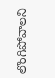లొంగిపోవాలని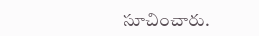సూచించారు.